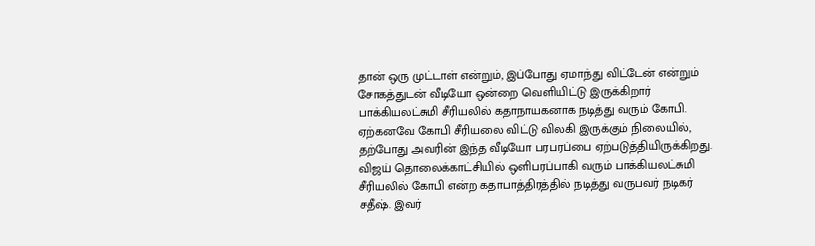தான் ஒரு முட்டாள் என்றும், இப்போது ஏமாந்து விட்டேன் என்றும் சோகத்துடன் வீடியோ ஒன்றை வெளியிட்டு இருக்கிறார் பாக்கியலட்சுமி சீரியலில் கதாநாயகனாக நடித்து வரும் கோபி. ஏற்கனவே கோபி சீரியலை விட்டு விலகி இருக்கும் நிலையில், தற்போது அவரின் இந்த வீடியோ பரபரப்பை ஏற்படுத்தியிருக்கிறது. விஜய் தொலைக்காட்சியில் ஒளிபரப்பாகி வரும் பாக்கியலட்சுமி சீரியலில் கோபி என்ற கதாபாத்திரத்தில் நடித்து வருபவர் நடிகர் சதீஷ். இவர்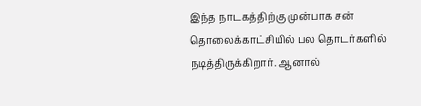இந்த நாடகத்திற்கு முன்பாக சன் தொலைக்காட்சியில் பல தொடர்களில் நடித்திருக்கிறார். ஆனால்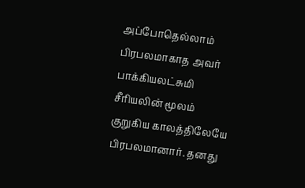அப்போதெல்லாம் பிரபலமாகாத அவர் பாக்கியலட்சுமி சீரியலின் மூலம் குறுகிய காலத்திலேயே பிரபலமானார். தனது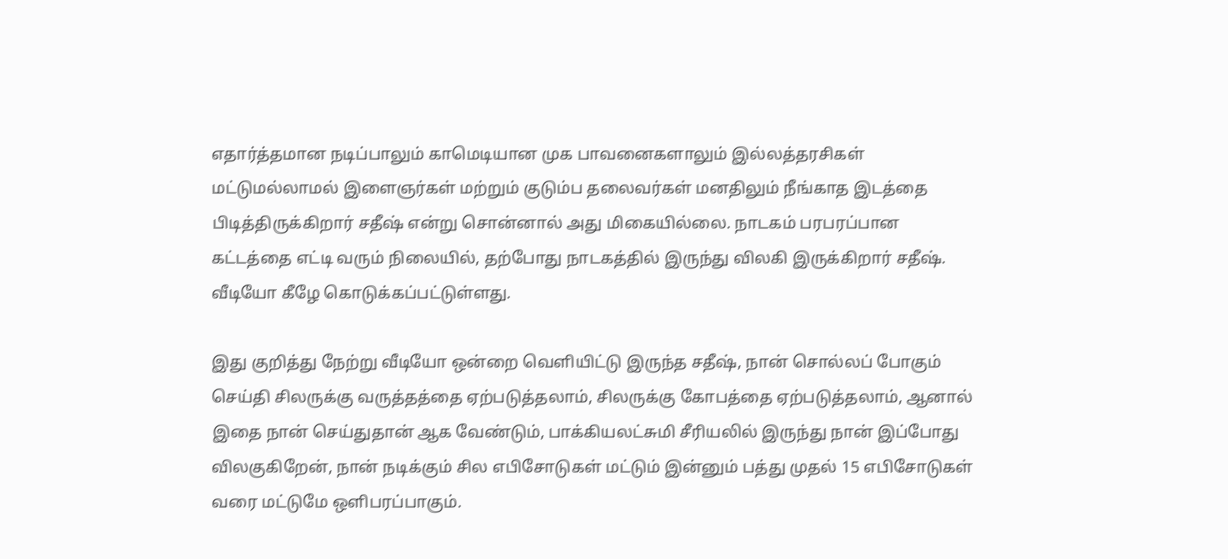எதார்த்தமான நடிப்பாலும் காமெடியான முக பாவனைகளாலும் இல்லத்தரசிகள் மட்டுமல்லாமல் இளைஞர்கள் மற்றும் குடும்ப தலைவர்கள் மனதிலும் நீங்காத இடத்தை பிடித்திருக்கிறார் சதீஷ் என்று சொன்னால் அது மிகையில்லை. நாடகம் பரபரப்பான கட்டத்தை எட்டி வரும் நிலையில், தற்போது நாடகத்தில் இருந்து விலகி இருக்கிறார் சதீஷ். வீடியோ கீழே கொடுக்கப்பட்டுள்ளது.

இது குறித்து நேற்று வீடியோ ஒன்றை வெளியிட்டு இருந்த சதீஷ், நான் சொல்லப் போகும் செய்தி சிலருக்கு வருத்தத்தை ஏற்படுத்தலாம், சிலருக்கு கோபத்தை ஏற்படுத்தலாம், ஆனால் இதை நான் செய்துதான் ஆக வேண்டும், பாக்கியலட்சுமி சீரியலில் இருந்து நான் இப்போது விலகுகிறேன், நான் நடிக்கும் சில எபிசோடுகள் மட்டும் இன்னும் பத்து முதல் 15 எபிசோடுகள் வரை மட்டுமே ஒளிபரப்பாகும்.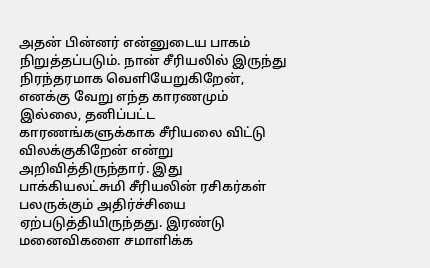அதன் பின்னர் என்னுடைய பாகம் நிறுத்தப்படும். நான் சீரியலில் இருந்து நிரந்தரமாக வெளியேறுகிறேன், எனக்கு வேறு எந்த காரணமும் இல்லை, தனிப்பட்ட காரணங்களுக்காக சீரியலை விட்டு விலக்குகிறேன் என்று அறிவித்திருந்தார். இது பாக்கியலட்சுமி சீரியலின் ரசிகர்கள் பலருக்கும் அதிர்ச்சியை ஏற்படுத்தியிருந்தது. இரண்டு மனைவிகளை சமாளிக்க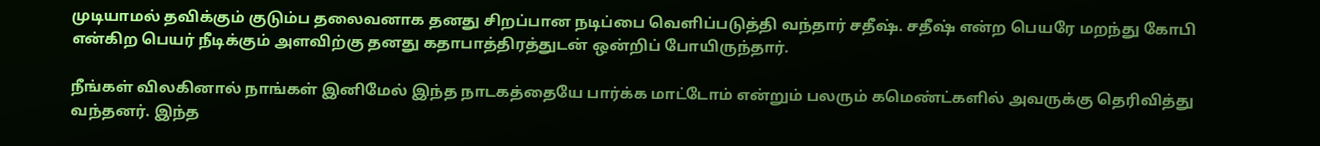முடியாமல் தவிக்கும் குடும்ப தலைவனாக தனது சிறப்பான நடிப்பை வெளிப்படுத்தி வந்தார் சதீஷ். சதீஷ் என்ற பெயரே மறந்து கோபி என்கிற பெயர் நீடிக்கும் அளவிற்கு தனது கதாபாத்திரத்துடன் ஒன்றிப் போயிருந்தார்.

நீங்கள் விலகினால் நாங்கள் இனிமேல் இந்த நாடகத்தையே பார்க்க மாட்டோம் என்றும் பலரும் கமெண்ட்களில் அவருக்கு தெரிவித்து வந்தனர். இந்த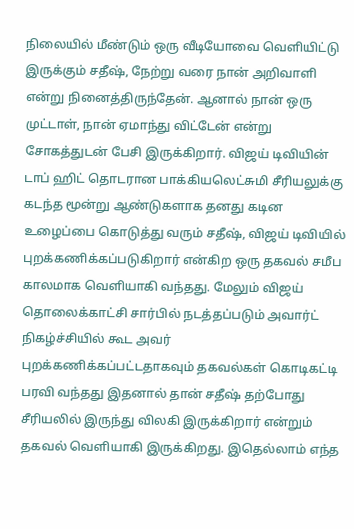நிலையில் மீண்டும் ஒரு வீடியோவை வெளியிட்டு இருக்கும் சதீஷ், நேற்று வரை நான் அறிவாளி என்று நினைத்திருந்தேன். ஆனால் நான் ஒரு முட்டாள், நான் ஏமாந்து விட்டேன் என்று சோகத்துடன் பேசி இருக்கிறார். விஜய் டிவியின் டாப் ஹிட் தொடரான பாக்கியலெட்சுமி சீரியலுக்கு கடந்த மூன்று ஆண்டுகளாக தனது கடின உழைப்பை கொடுத்து வரும் சதீஷ், விஜய் டிவியில் புறக்கணிக்கப்படுகிறார் என்கிற ஒரு தகவல் சமீப காலமாக வெளியாகி வந்தது. மேலும் விஜய் தொலைக்காட்சி சார்பில் நடத்தப்படும் அவார்ட் நிகழ்ச்சியில் கூட அவர் புறக்கணிக்கப்பட்டதாகவும் தகவல்கள் கொடிகட்டி பரவி வந்தது இதனால் தான் சதீஷ் தற்போது சீரியலில் இருந்து விலகி இருக்கிறார் என்றும் தகவல் வெளியாகி இருக்கிறது. இதெல்லாம் எந்த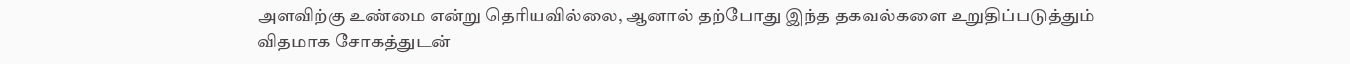அளவிற்கு உண்மை என்று தெரியவில்லை, ஆனால் தற்போது இந்த தகவல்களை உறுதிப்படுத்தும் விதமாக சோகத்துடன்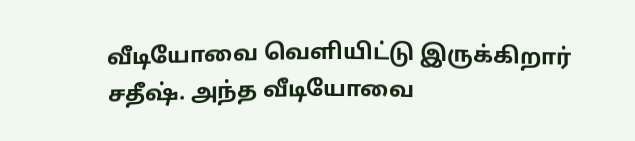வீடியோவை வெளியிட்டு இருக்கிறார் சதீஷ். அந்த வீடியோவை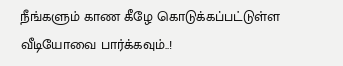நீங்களும் காண கீழே கொடுக்கப்பட்டுள்ள வீடியோவை பார்க்கவும்..!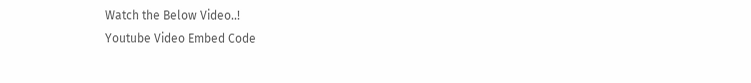Watch the Below Video..!
Youtube Video Embed Code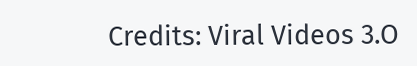Credits: Viral Videos 3.O